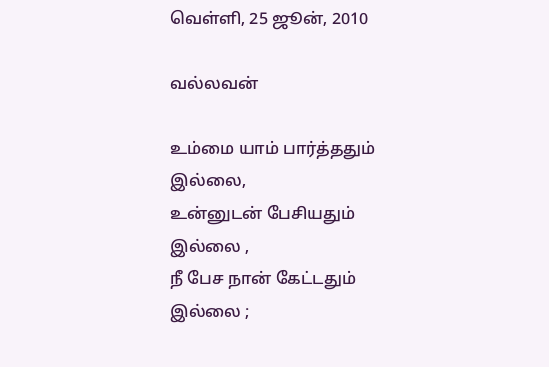வெள்ளி, 25 ஜூன், 2010

வல்லவன்

உம்மை யாம் பார்த்ததும் இல்லை,
உன்னுடன் பேசியதும் இல்லை ,
நீ பேச நான் கேட்டதும் இல்லை ;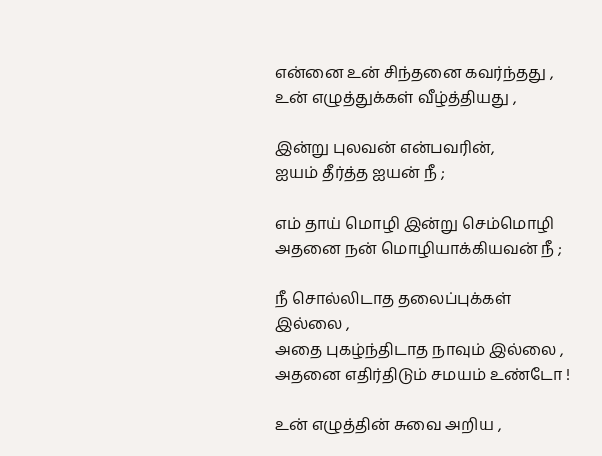என்னை உன் சிந்தனை கவர்ந்தது ,
உன் எழுத்துக்கள் வீழ்த்தியது ,

இன்று புலவன் என்பவரின்,
ஐயம் தீர்த்த ஐயன் நீ ;

எம் தாய் மொழி இன்று செம்மொழி
அதனை நன் மொழியாக்கியவன் நீ ;

நீ சொல்லிடாத தலைப்புக்கள் இல்லை ,
அதை புகழ்ந்திடாத நாவும் இல்லை ,
அதனை எதிர்திடும் சமயம் உண்டோ !

உன் எழுத்தின் சுவை அறிய ,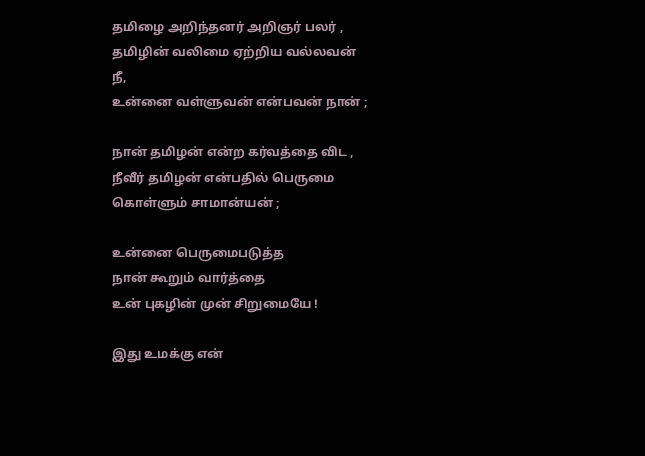தமிழை அறிந்தனர் அறிஞர் பலர் ,
தமிழின் வலிமை ஏற்றிய வல்லவன் நீ,
உன்னை வள்ளுவன் என்பவன் நான் ;

நான் தமிழன் என்ற கர்வத்தை விட ,
நீவீர் தமிழன் என்பதில் பெருமை
கொள்ளும் சாமான்யன் ;

உன்னை பெருமைபடுத்த
நான் கூறும் வார்த்தை
உன் புகழின் முன் சிறுமையே !

இது உமக்கு என்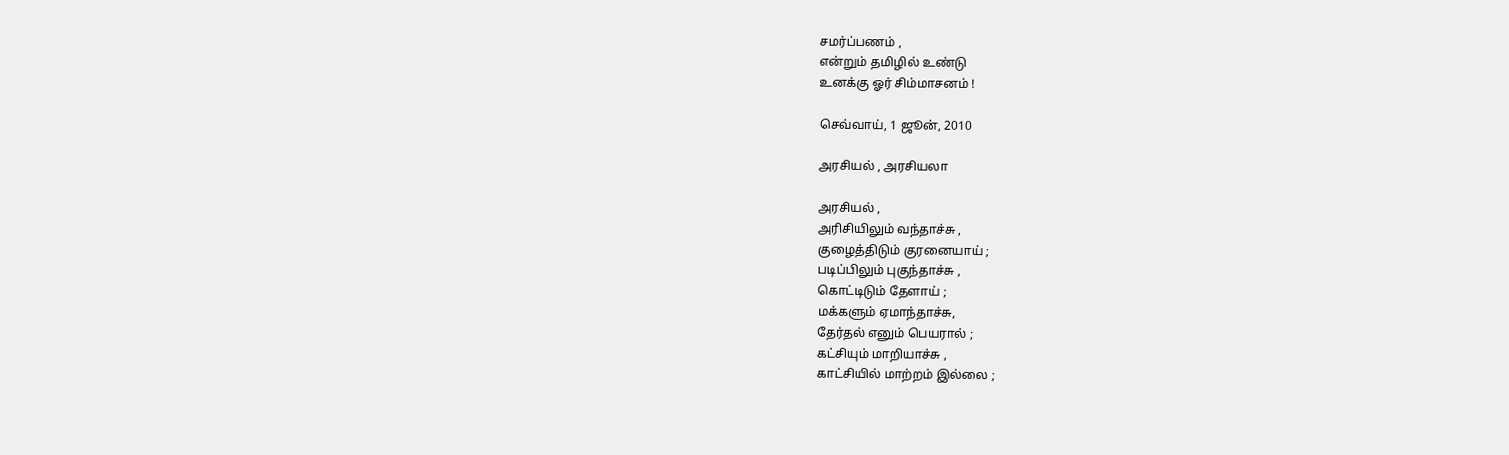சமர்ப்பணம் ,
என்றும் தமிழில் உண்டு
உனக்கு ஓர் சிம்மாசனம் !

செவ்வாய், 1 ஜூன், 2010

அரசியல் , அரசியலா

அரசியல் ,
அரிசியிலும் வந்தாச்சு ,
குழைத்திடும் குரனையாய் ;
படிப்பிலும் புகுந்தாச்சு ,
கொட்டிடும் தேளாய் ;
மக்களும் ஏமாந்தாச்சு,
தேர்தல் எனும் பெயரால் ;
கட்சியும் மாறியாச்சு ,
காட்சியில் மாற்றம் இல்லை ;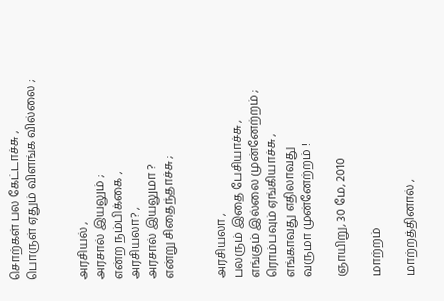சொற்கள் பல கேட்டாச்சு ,
பொருள் ஏதும் விளங்க வில்லை ;


அரசியல் ,
அரசால் இயலும் ;
என்ற நம்பிக்கை ,
அரசியலா? ,
அரசால் இயலுமா ?
என்று சிதைந்தாச்சு ;


அரசியலா ,
பலரும் இதை பேசியாச்சு ,
எங்கும் இல்லை முன்னேற்றம் ;
ரொம்பவும் ஏங்கியாச்சு ,
எங்காவது எதிலாவது
வருமா முன்னேற்றம் !

ஞாயிறு, 30 மே, 2010

மாற்றம்

மாற்றத்தினால் ,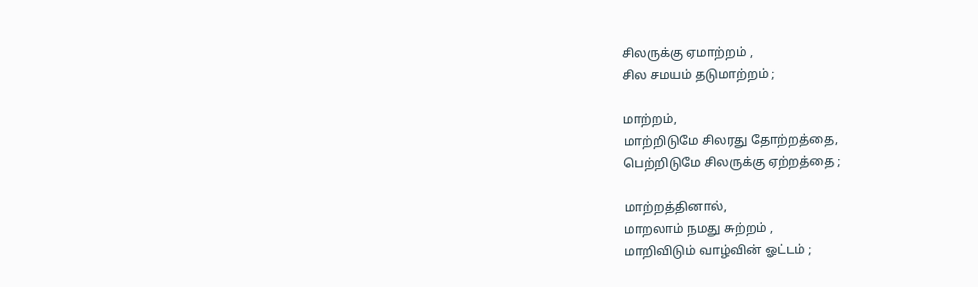சிலருக்கு ஏமாற்றம் ,
சில சமயம் தடுமாற்றம் ;

மாற்றம்,
மாற்றிடுமே சிலரது தோற்றத்தை,
பெற்றிடுமே சிலருக்கு ஏற்றத்தை ;

மாற்றத்தினால்,
மாறலாம் நமது சுற்றம் ,
மாறிவிடும் வாழ்வின் ஓட்டம் ;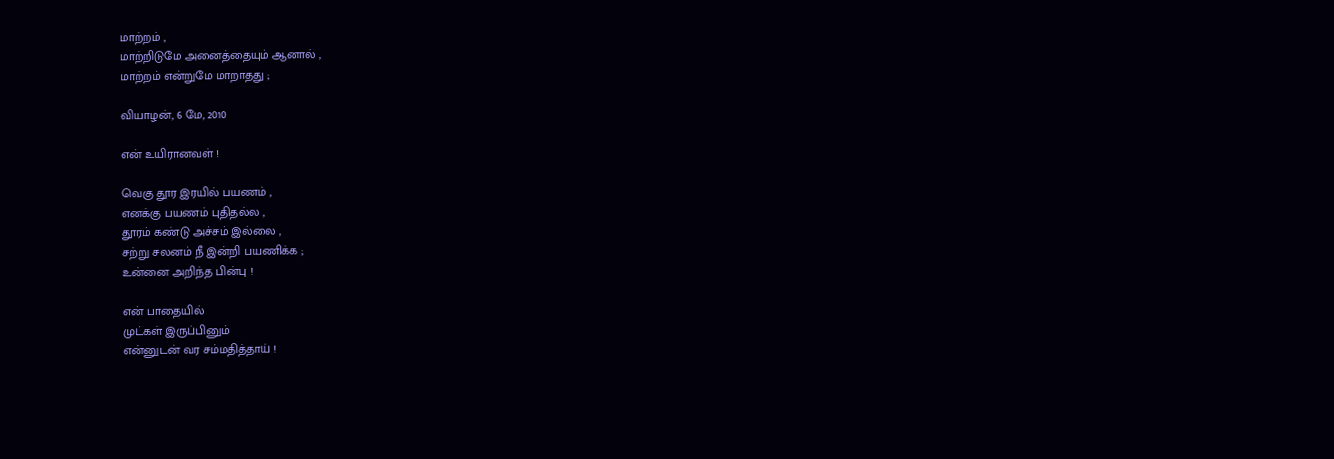மாற்றம் ,
மாற்றிடுமே அனைத்தையும் ஆனால் ,
மாற்றம் என்றுமே மாறாதது ;

வியாழன், 6 மே, 2010

என் உயிரானவள் !

வெகு தூர இரயில் பயணம் ,
எனக்கு பயணம் புதிதல்ல ,
தூரம் கண்டு அச்சம் இல்லை ,
சற்று சலனம் நீ இன்றி பயணிக்க ;
உன்னை அறிந்த பின்பு !

என் பாதையில்
முட்கள் இருப்பினும்
என்னுடன் வர சம்மதித்தாய் !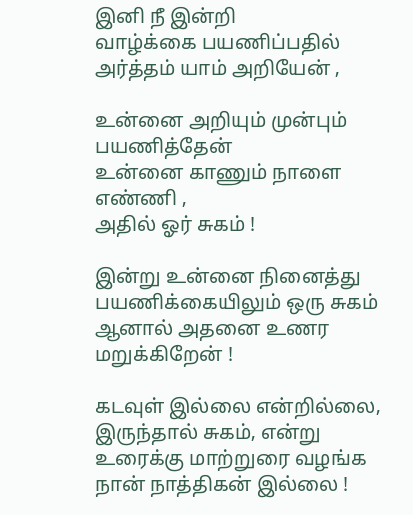இனி நீ இன்றி
வாழ்க்கை பயணிப்பதில்
அர்த்தம் யாம் அறியேன் ,

உன்னை அறியும் முன்பும் பயணித்தேன்
உன்னை காணும் நாளை எண்ணி ,
அதில் ஓர் சுகம் !

இன்று உன்னை நினைத்து
பயணிக்கையிலும் ஒரு சுகம்
ஆனால் அதனை உணர மறுக்கிறேன் !

கடவுள் இல்லை என்றில்லை,
இருந்தால் சுகம், என்று
உரைக்கு மாற்றுரை வழங்க
நான் நாத்திகன் இல்லை !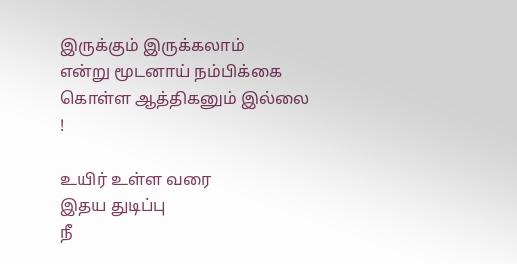இருக்கும் இருக்கலாம்
என்று மூடனாய் நம்பிக்கை
கொள்ள ஆத்திகனும் இல்லை !

உயிர் உள்ள வரை
இதய துடிப்பு
நீ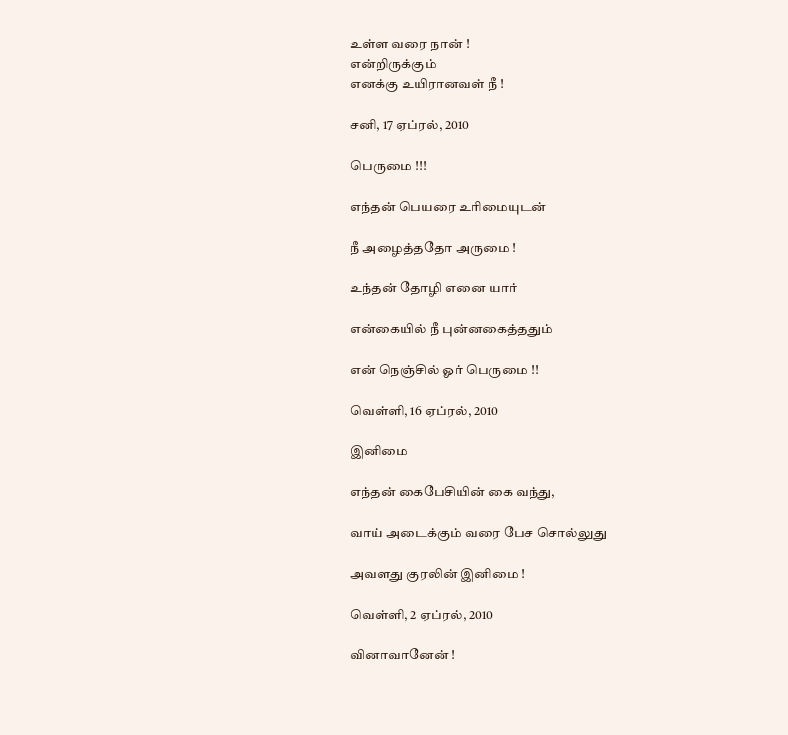உள்ள வரை நான் !
என்றிருக்கும்
எனக்கு உயிரானவள் நீ !

சனி, 17 ஏப்ரல், 2010

பெருமை !!!

எந்தன் பெயரை உரிமையுடன்

நீ அழைத்ததோ அருமை !

உந்தன் தோழி எனை யார்

என்கையில் நீ புன்னகைத்ததும்

என் நெஞ்சில் ஓர் பெருமை !!

வெள்ளி, 16 ஏப்ரல், 2010

இனிமை

எந்தன் கைபேசியின் கை வந்து,

வாய் அடைக்கும் வரை பேச சொல்லுது

அவளது குரலின் இனிமை !

வெள்ளி, 2 ஏப்ரல், 2010

வினாவானேன் !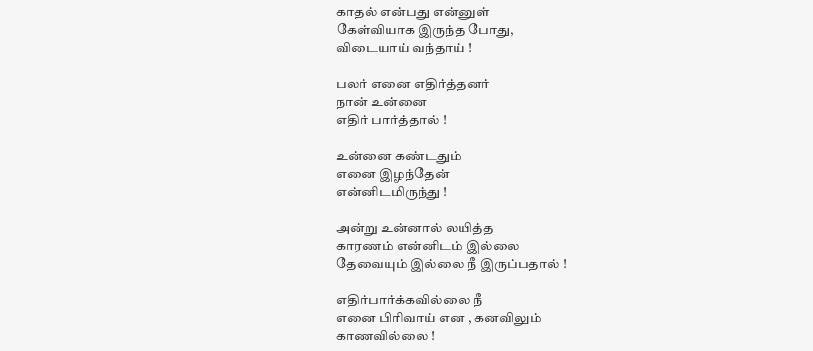காதல் என்பது என்னுள்
கேள்வியாக இருந்த போது,
விடையாய் வந்தாய் !

பலர் எனை எதிர்த்தனர்
நான் உன்னை
எதிர் பார்த்தால் !

உன்னை கண்டதும்
எனை இழந்தேன்
என்னிடமிருந்து !

அன்று உன்னால் லயித்த
காரணம் என்னிடம் இல்லை
தேவையும் இல்லை நீ இருப்பதால் !

எதிர்பார்க்கவில்லை நீ
எனை பிரிவாய் என , கனவிலும்
காணவில்லை !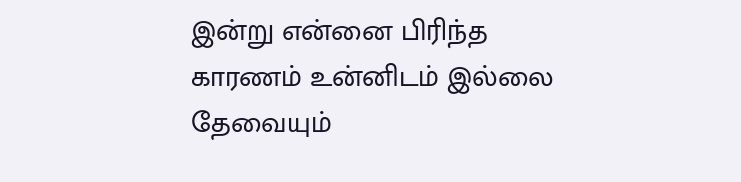இன்று என்னை பிரிந்த
காரணம் உன்னிடம் இல்லை
தேவையும்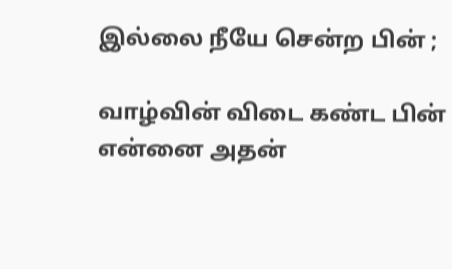இல்லை நீயே சென்ற பின் ;

வாழ்வின் விடை கண்ட பின்
என்னை அதன்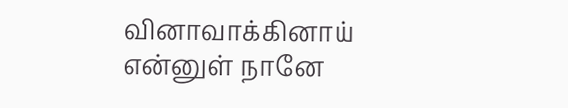வினாவாக்கினாய்
என்னுள் நானே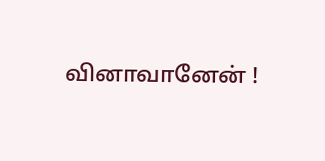வினாவானேன் !